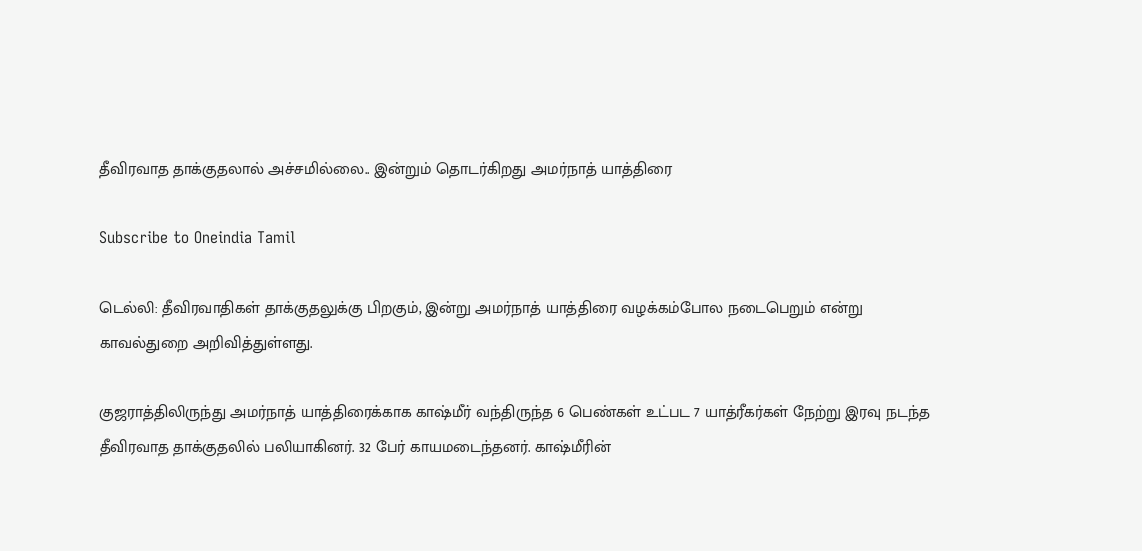தீவிரவாத தாக்குதலால் அச்சமில்லை.. இன்றும் தொடர்கிறது அமர்நாத் யாத்திரை

Subscribe to Oneindia Tamil

டெல்லி: தீவிரவாதிகள் தாக்குதலுக்கு பிறகும், இன்று அமர்நாத் யாத்திரை வழக்கம்போல நடைபெறும் என்று காவல்துறை அறிவித்துள்ளது.

குஜராத்திலிருந்து அமர்நாத் யாத்திரைக்காக காஷ்மீர் வந்திருந்த 6 பெண்கள் உட்பட 7 யாத்ரீகர்கள் நேற்று இரவு நடந்த தீவிரவாத தாக்குதலில் பலியாகினர். 32 பேர் காயமடைந்தனர். காஷ்மீரின்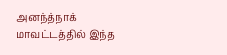அனந்த்நாக் மாவட்டத்தில் இந்த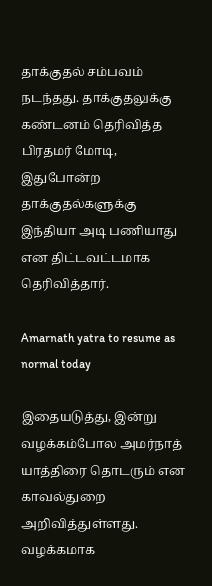தாக்குதல் சம்பவம் நடந்தது. தாக்குதலுக்கு கண்டனம் தெரிவித்த பிரதமர் மோடி, இதுபோன்ற தாக்குதல்களுக்கு இந்தியா அடி பணியாது என திட்டவட்டமாக தெரிவித்தார்.

Amarnath yatra to resume as normal today

இதையடுத்து, இன்று வழக்கம்போல அமர்நாத் யாத்திரை தொடரும் என காவல்துறை அறிவித்துள்ளது. வழக்கமாக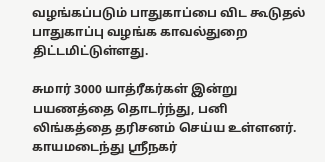வழங்கப்படும் பாதுகாப்பை விட கூடுதல் பாதுகாப்பு வழங்க காவல்துறை திட்டமிட்டுள்ளது.

சுமார் 3000 யாத்ரீகர்கள் இன்று பயணத்தை தொடர்ந்து, பனி லிங்கத்தை தரிசனம் செய்ய உள்ளனர். காயமடைந்து ஸ்ரீநகர்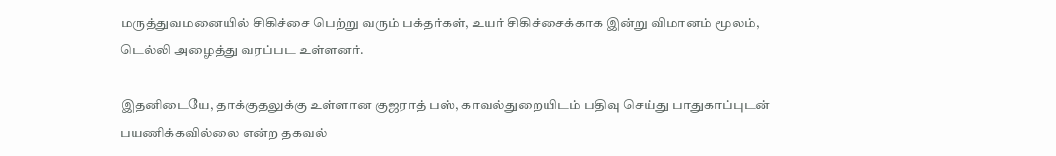மருத்துவமனையில் சிகிச்சை பெற்று வரும் பக்தர்கள், உயர் சிகிச்சைக்காக இன்று விமானம் மூலம், டெல்லி அழைத்து வரப்பட உள்ளனர்.

இதனிடையே, தாக்குதலுக்கு உள்ளான குஜராத் பஸ், காவல்துறையிடம் பதிவு செய்து பாதுகாப்புடன் பயணிக்கவில்லை என்ற தகவல்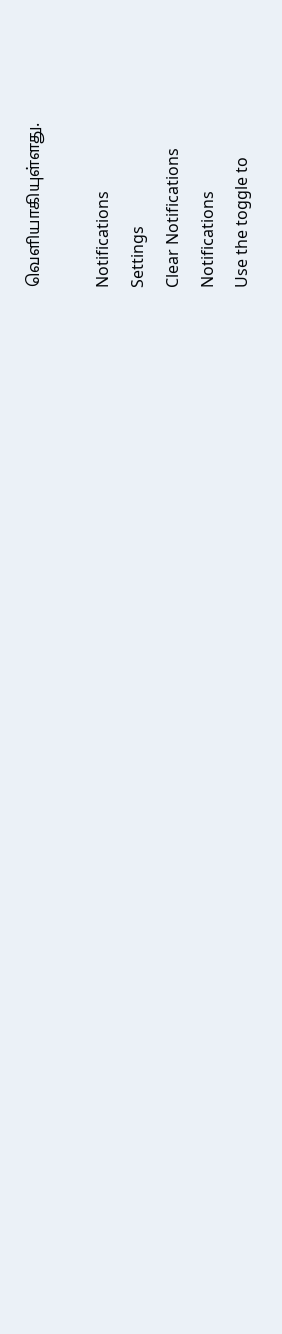வெளியாகியுள்ளது.

Notifications
Settings
Clear Notifications
Notifications
Use the toggle to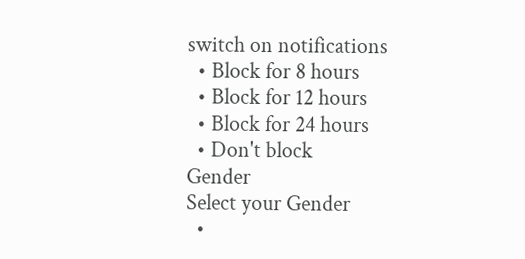switch on notifications
  • Block for 8 hours
  • Block for 12 hours
  • Block for 24 hours
  • Don't block
Gender
Select your Gender
  •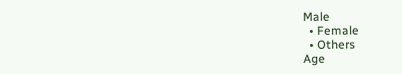Male
  • Female
  • Others
Age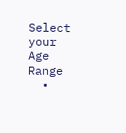Select your Age Range
  •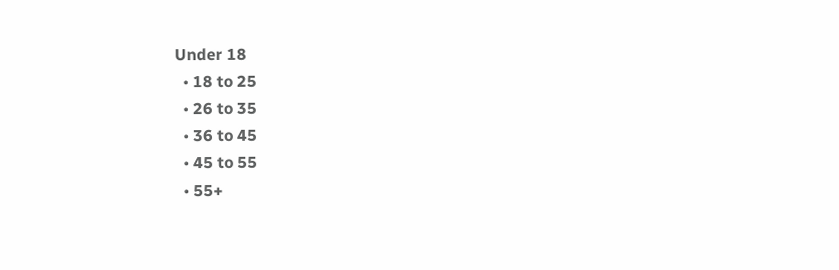Under 18
  • 18 to 25
  • 26 to 35
  • 36 to 45
  • 45 to 55
  • 55+